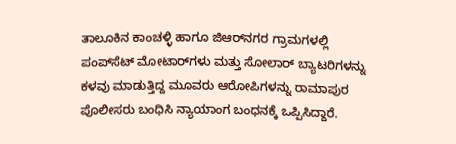ತಾಲೂಕಿನ ಕಾಂಚಳ್ಳಿ ಹಾಗೂ ಜಿಆರ್‌ನಗರ ಗ್ರಾಮಗಳಲ್ಲಿ ಪಂಪ್‌ಸೆಟ್ ಮೋಟಾರ್‌ಗಳು ಮತ್ತು ಸೋಲಾರ್‌ ಬ್ಯಾಟರಿಗಳನ್ನು ಕಳವು ಮಾಡುತ್ತಿದ್ದ ಮೂವರು ಆರೋಪಿಗಳನ್ನು ರಾಮಾಪುರ ಪೊಲೀಸರು ಬಂಧಿಸಿ ನ್ಯಾಯಾಂಗ ಬಂಧನಕ್ಕೆ ಒಪ್ಪಿಸಿದ್ದಾರೆ.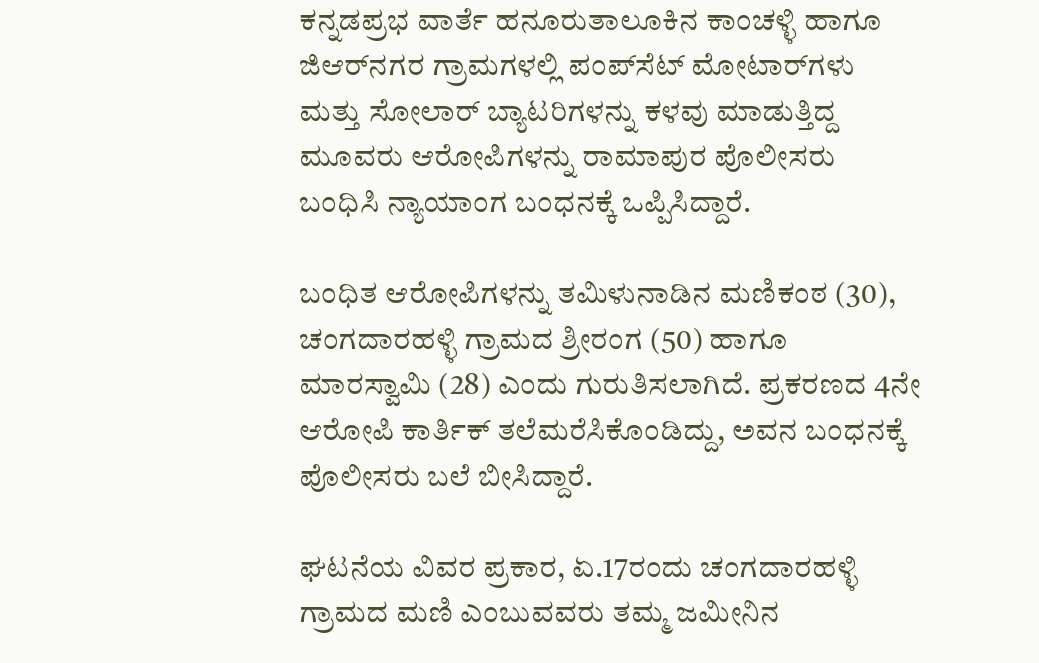ಕನ್ನಡಪ್ರಭ ವಾರ್ತೆ ಹನೂರುತಾಲೂಕಿನ ಕಾಂಚಳ್ಳಿ ಹಾಗೂ ಜಿಆರ್‌ನಗರ ಗ್ರಾಮಗಳಲ್ಲಿ ಪಂಪ್‌ಸೆಟ್ ಮೋಟಾರ್‌ಗಳು ಮತ್ತು ಸೋಲಾರ್‌ ಬ್ಯಾಟರಿಗಳನ್ನು ಕಳವು ಮಾಡುತ್ತಿದ್ದ ಮೂವರು ಆರೋಪಿಗಳನ್ನು ರಾಮಾಪುರ ಪೊಲೀಸರು ಬಂಧಿಸಿ ನ್ಯಾಯಾಂಗ ಬಂಧನಕ್ಕೆ ಒಪ್ಪಿಸಿದ್ದಾರೆ.

ಬಂಧಿತ ಆರೋಪಿಗಳನ್ನು ತಮಿಳುನಾಡಿನ ಮಣಿಕಂಠ (30), ಚಂಗದಾರಹಳ್ಳಿ ಗ್ರಾಮದ ಶ್ರೀರಂಗ (50) ಹಾಗೂ ಮಾರಸ್ವಾಮಿ (28) ಎಂದು ಗುರುತಿಸಲಾಗಿದೆ. ಪ್ರಕರಣದ 4ನೇ ಆರೋಪಿ ಕಾರ್ತಿಕ್ ತಲೆಮರೆಸಿಕೊಂಡಿದ್ದು, ಅವನ ಬಂಧನಕ್ಕೆ ಪೊಲೀಸರು ಬಲೆ ಬೀಸಿದ್ದಾರೆ.

ಘಟನೆಯ ವಿವರ ಪ್ರಕಾರ, ಏ.17ರಂದು ಚಂಗದಾರಹಳ್ಳಿ ಗ್ರಾಮದ ಮಣಿ ಎಂಬುವವರು ತಮ್ಮ ಜಮೀನಿನ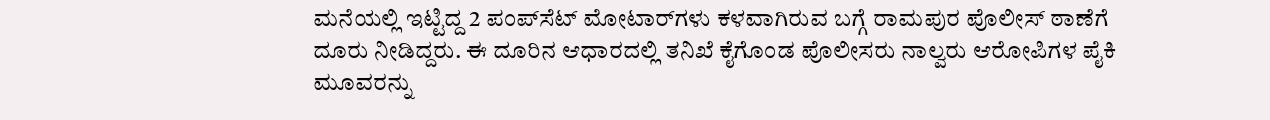ಮನೆಯಲ್ಲಿ ಇಟ್ಟಿದ್ದ 2 ಪಂಪ್‌ಸೆಟ್ ಮೋಟಾರ್‌ಗಳು ಕಳವಾಗಿರುವ ಬಗ್ಗೆ ರಾಮಪುರ ಪೊಲೀಸ್ ಠಾಣೆಗೆ ದೂರು ನೀಡಿದ್ದರು. ಈ ದೂರಿನ ಆಧಾರದಲ್ಲಿ ತನಿಖೆ ಕೈಗೊಂಡ ಪೊಲೀಸರು ನಾಲ್ವರು ಆರೋಪಿಗಳ ಪೈಕಿ ಮೂವರನ್ನು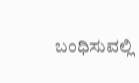ಬಂಧಿಸುವಲ್ಲಿ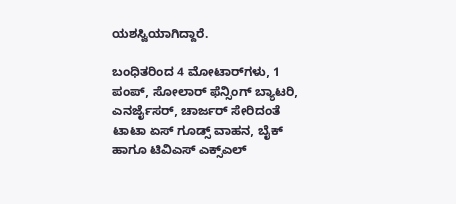ಯಶಸ್ವಿಯಾಗಿದ್ದಾರೆ.

ಬಂಧಿತರಿಂದ 4 ಮೋಟಾರ್‌ಗಳು, 1 ಪಂಪ್, ಸೋಲಾರ್‌ ಫೆನ್ಸಿಂಗ್ ಬ್ಯಾಟರಿ, ಎನರ್ಜೈಸರ್‌, ಚಾರ್ಜರ್‌ ಸೇರಿದಂತೆ ಟಾಟಾ ಏಸ್‌ ಗೂಡ್ಸ್ ವಾಹನ, ಬೈಕ್ ಹಾಗೂ ಟಿವಿಎಸ್ ಎಕ್ಸ್‌ಎಲ್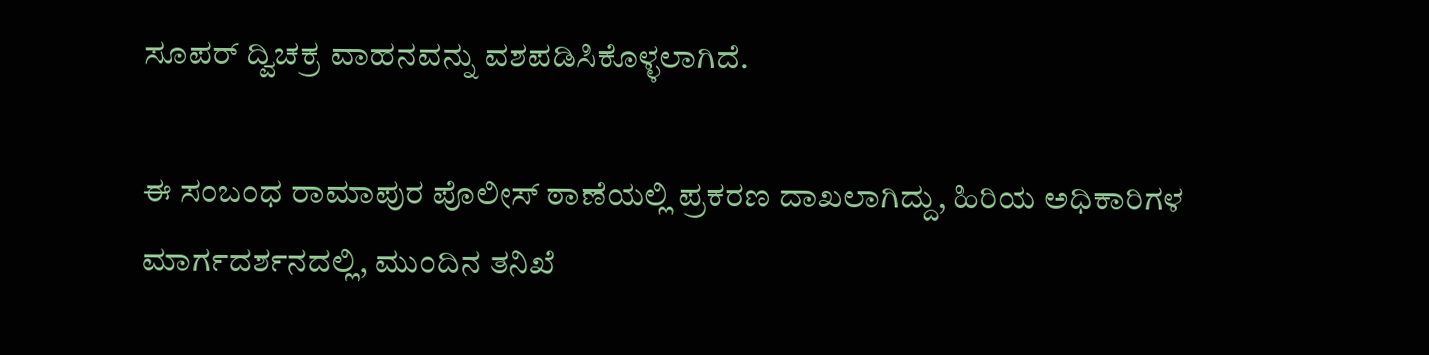ಸೂಪರ್‌ ದ್ವಿಚಕ್ರ ವಾಹನವನ್ನು ವಶಪಡಿಸಿಕೊಳ್ಳಲಾಗಿದೆ.

ಈ ಸಂಬಂಧ ರಾಮಾಪುರ ಪೊಲೀಸ್ ಠಾಣೆಯಲ್ಲಿ ಪ್ರಕರಣ ದಾಖಲಾಗಿದ್ದು, ಹಿರಿಯ ಅಧಿಕಾರಿಗಳ ಮಾರ್ಗದರ್ಶನದಲ್ಲಿ, ಮುಂದಿನ ತನಿಖೆ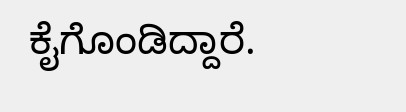ಕೈಗೊಂಡಿದ್ದಾರೆ.